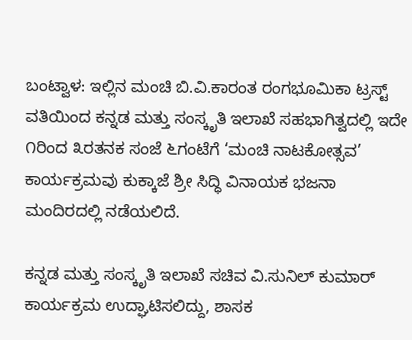ಬಂಟ್ವಾಳ: ಇಲ್ಲಿನ ಮಂಚಿ ಬಿ.ವಿ.ಕಾರಂತ ರಂಗಭೂಮಿಕಾ ಟ್ರಸ್ಟ್ ವತಿಯಿಂದ ಕನ್ನಡ ಮತ್ತು ಸಂಸ್ಕೃತಿ ಇಲಾಖೆ ಸಹಭಾಗಿತ್ವದಲ್ಲಿ ಇದೇ ೧ರಿಂದ ೩ರತನಕ ಸಂಜೆ ೬ಗಂಟೆಗೆ ‘ಮಂಚಿ ನಾಟಕೋತ್ಸವ’ ಕಾರ್ಯಕ್ರಮವು ಕುಕ್ಕಾಜೆ ಶ್ರೀ ಸಿದ್ಧಿ ವಿನಾಯಕ ಭಜನಾ ಮಂದಿರದಲ್ಲಿ ನಡೆಯಲಿದೆ.

ಕನ್ನಡ ಮತ್ತು ಸಂಸ್ಕೃತಿ ಇಲಾಖೆ ಸಚಿವ ವಿ.ಸುನಿಲ್ ಕುಮಾರ್ ಕಾರ್ಯಕ್ರಮ ಉದ್ಘಾಟಿಸಲಿದ್ದು, ಶಾಸಕ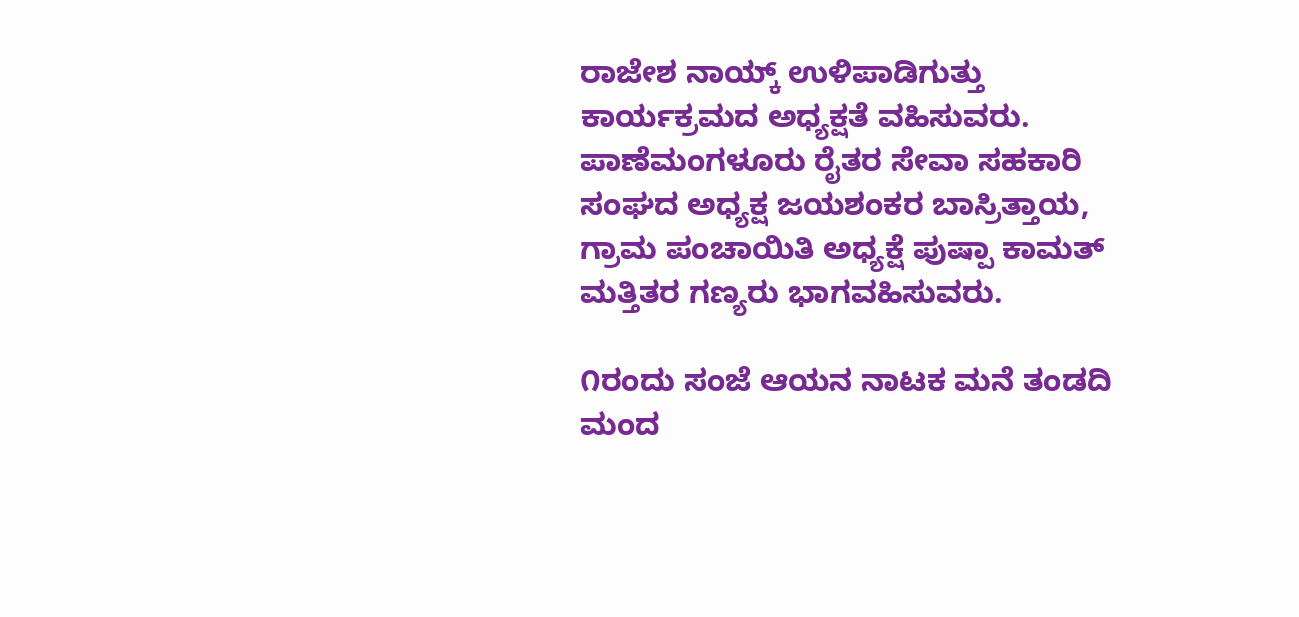ರಾಜೇಶ ನಾಯ್ಕ್ ಉಳಿಪಾಡಿಗುತ್ತು ಕಾರ್ಯಕ್ರಮದ ಅಧ್ಯಕ್ಷತೆ ವಹಿಸುವರು. ಪಾಣೆಮಂಗಳೂರು ರೈತರ ಸೇವಾ ಸಹಕಾರಿ ಸಂಘದ ಅಧ್ಯಕ್ಷ ಜಯಶಂಕರ ಬಾಸ್ರಿತ್ತಾಯ, ಗ್ರಾಮ ಪಂಚಾಯಿತಿ ಅಧ್ಯಕ್ಷೆ ಪುಷ್ಪಾ ಕಾಮತ್ ಮತ್ತಿತರ ಗಣ್ಯರು ಭಾಗವಹಿಸುವರು.

೧ರಂದು ಸಂಜೆ ಆಯನ ನಾಟಕ ಮನೆ ತಂಡದಿ ಮಂದ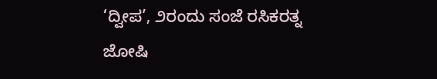‘ದ್ವೀಪ’, ೨ರಂದು ಸಂಜೆ ರಸಿಕರತ್ನ ಜೋಷಿ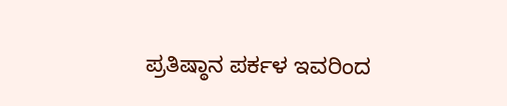ಪ್ರತಿಷ್ಠಾನ ಪರ್ಕಳ ಇವರಿಂದ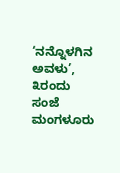‘ನನ್ನೊಳಗಿನ ಅವಳು’, ೩ರಂದು ಸಂಜೆ ಮಂಗಳೂರು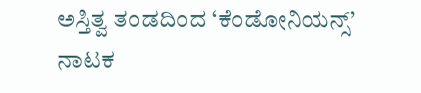ಅಸ್ತಿತ್ವ ತಂಡದಿಂದ ‘ಕೆಂಡೋನಿಯನ್ಸ್’ ನಾಟಕ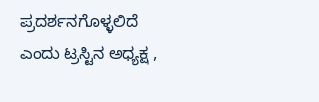ಪ್ರದರ್ಶನಗೊಳ್ಳಲಿದೆ ಎಂದು ಟ್ರಸ್ಟಿನ ಅಧ್ಯಕ್ಷ ,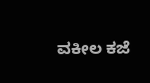ವಕೀಲ ಕಜೆ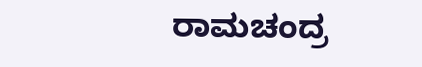ರಾಮಚಂದ್ರ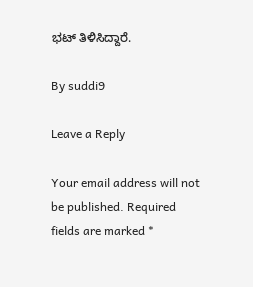ಭಟ್ ತಿಳಿಸಿದ್ದಾರೆ.

By suddi9

Leave a Reply

Your email address will not be published. Required fields are marked *